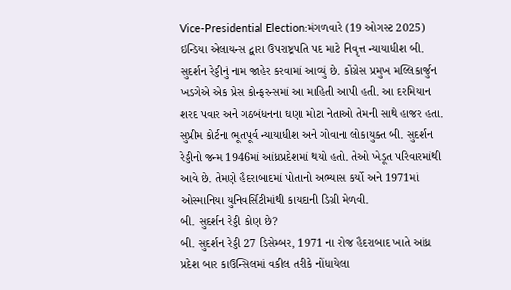Vice-Presidential Election:મંગળવારે (19 ઓગસ્ટ 2025) ઇન્ડિયા એલાયન્સ દ્વારા ઉપરાષ્ટ્રપતિ પદ માટે નિવૃત્ત ન્યાયાધીશ બી. સુદર્શન રેડ્ડીનું નામ જાહેર કરવામાં આવ્યું છે. કોંગ્રેસ પ્રમુખ મલ્લિકાર્જુન ખડગેએ એક પ્રેસ કોન્ફરન્સમાં આ માહિતી આપી હતી. આ દરમિયાન શરદ પવાર અને ગઠબંધનના ઘણા મોટા નેતાઓ તેમની સાથે હાજર હતા.
સુપ્રીમ કોર્ટના ભૂતપૂર્વ ન્યાયાધીશ અને ગોવાના લોકાયુક્ત બી. સુદર્શન રેડ્ડીનો જન્મ 1946માં આંધ્રપ્રદેશમાં થયો હતો. તેઓ ખેડૂત પરિવારમાંથી આવે છે. તેમણે હૈદરાબાદમાં પોતાનો અભ્યાસ કર્યો અને 1971માં ઓસ્માનિયા યુનિવર્સિટીમાંથી કાયદાની ડિગ્રી મેળવી.
બી. સુદર્શન રેડ્ડી કોણ છે?
બી. સુદર્શન રેડ્ડી 27 ડિસેમ્બર, 1971 ના રોજ હૈદરાબાદ ખાતે આંધ્ર પ્રદેશ બાર કાઉન્સિલમાં વકીલ તરીકે નોંધાયેલા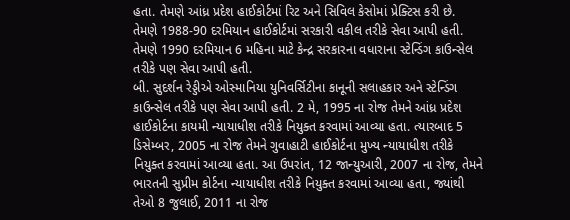હતા. તેમણે આંધ્ર પ્રદેશ હાઈકોર્ટમાં રિટ અને સિવિલ કેસોમાં પ્રેક્ટિસ કરી છે. તેમણે 1988-90 દરમિયાન હાઈકોર્ટમાં સરકારી વકીલ તરીકે સેવા આપી હતી. તેમણે 1990 દરમિયાન 6 મહિના માટે કેન્દ્ર સરકારના વધારાના સ્ટેન્ડિંગ કાઉન્સેલ તરીકે પણ સેવા આપી હતી.
બી. સુદર્શન રેડ્ડીએ ઓસ્માનિયા યુનિવર્સિટીના કાનૂની સલાહકાર અને સ્ટેન્ડિંગ કાઉન્સેલ તરીકે પણ સેવા આપી હતી. 2 મે, 1995 ના રોજ તેમને આંધ્ર પ્રદેશ હાઈકોર્ટના કાયમી ન્યાયાધીશ તરીકે નિયુક્ત કરવામાં આવ્યા હતા. ત્યારબાદ 5 ડિસેમ્બર, 2005 ના રોજ તેમને ગુવાહાટી હાઈકોર્ટના મુખ્ય ન્યાયાધીશ તરીકે નિયુક્ત કરવામાં આવ્યા હતા. આ ઉપરાંત, 12 જાન્યુઆરી, 2007 ના રોજ, તેમને ભારતની સુપ્રીમ કોર્ટના ન્યાયાધીશ તરીકે નિયુક્ત કરવામાં આવ્યા હતા, જ્યાંથી તેઓ 8 જુલાઈ, 2011 ના રોજ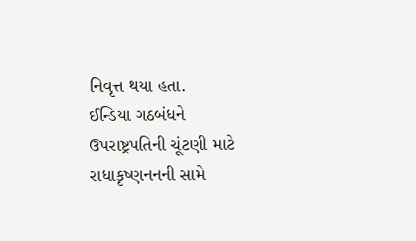નિવૃત્ત થયા હતા.
ઈન્ડિયા ગઠબંધને ઉપરાષ્ટ્રપતિની ચૂંટણી માટે રાધાકૃષ્ણનનની સામે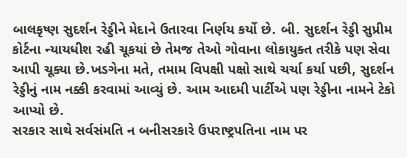બાલકૃષ્ણ સુદર્શન રેડ્ડીને મેદાને ઉતારવા નિર્ણય કર્યો છે. બી. સુદર્શન રેડ્ડી સુપ્રીમ કોર્ટના ન્યાયધીશ રહી ચૂકયાં છે તેમજ તેઓ ગોવાના લોકાયુક્ત તરીકે પણ સેવા આપી ચૂક્યા છે.ખડગેના મતે, તમામ વિપક્ષી પક્ષો સાથે ચર્ચા કર્યા પછી, સુદર્શન રેડ્ડીનું નામ નક્કી કરવામાં આવ્યું છે. આમ આદમી પાર્ટીએ પણ રેડ્ડીના નામને ટેકો આપ્યો છે.
સરકાર સાથે સર્વસંમતિ ન બનીસરકારે ઉપરાષ્ટ્રપતિના નામ પર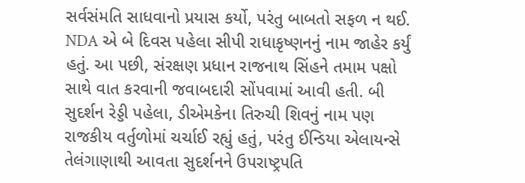સર્વસંમતિ સાધવાનો પ્રયાસ કર્યો, પરંતુ બાબતો સફળ ન થઈ. NDA એ બે દિવસ પહેલા સીપી રાધાકૃષ્ણનનું નામ જાહેર કર્યું હતું. આ પછી, સંરક્ષણ પ્રધાન રાજનાથ સિંહને તમામ પક્ષો સાથે વાત કરવાની જવાબદારી સોંપવામાં આવી હતી. બી સુદર્શન રેડ્ડી પહેલા, ડીએમકેના તિરુચી શિવનું નામ પણ રાજકીય વર્તુળોમાં ચર્ચાઈ રહ્યું હતું, પરંતુ ઈન્ડિયા એલાયન્સે તેલંગાણાથી આવતા સુદર્શનને ઉપરાષ્ટ્રપતિ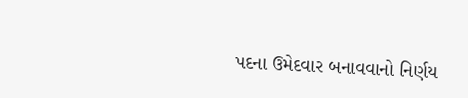પદના ઉમેદવાર બનાવવાનો નિર્ણય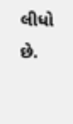લીધો છે.